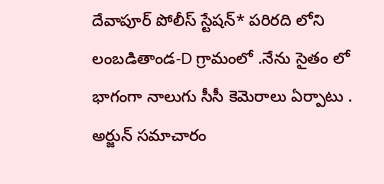దేవాపూర్ పోలీస్ స్టేషన్* పరిరది లోని లంబడితాండ-D గ్రామంలో .నేను సైతం లో భాగంగా నాలుగు సీసీ కెమెరాలు ఏర్పాటు .
అర్జున్ సమాచారం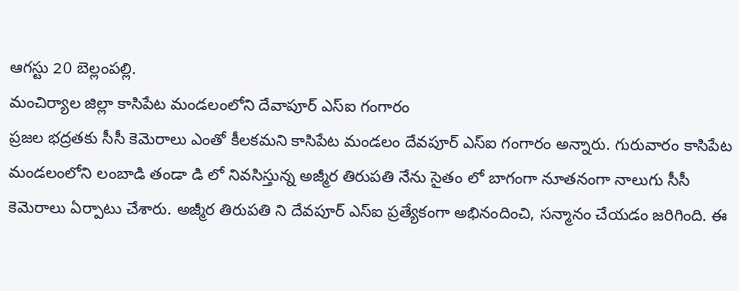ఆగస్టు 20 బెల్లంపల్లి.
మంచిర్యాల జిల్లా కాసిపేట మండలంలోని దేవాపూర్ ఎస్ఐ గంగారం
ప్రజల భద్రతకు సీసీ కెమెరాలు ఎంతో కీలకమని కాసిపేట మండలం దేవపూర్ ఎస్ఐ గంగారం అన్నారు. గురువారం కాసిపేట మండలంలోని లంబాడి తండా డి లో నివసిస్తున్న అజ్మీర తిరుపతి నేను సైతం లో బాగంగా నూతనంగా నాలుగు సీసీ కెమెరాలు ఏర్పాటు చేశారు. అజ్మీర తిరుపతి ని దేవపూర్ ఎస్ఐ ప్రత్యేకంగా అభినందించి, సన్మానం చేయడం జరిగింది. ఈ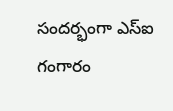సందర్భంగా ఎస్ఐ గంగారం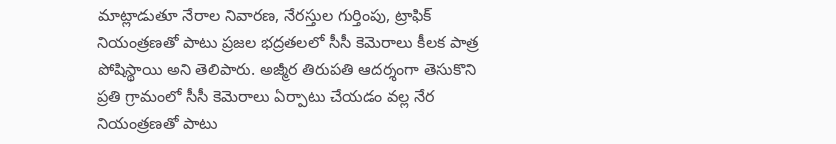మాట్లాడుతూ నేరాల నివారణ, నేరస్తుల గుర్తింపు, ట్రాఫిక్ నియంత్రణతో పాటు ప్రజల భద్రతలలో సీసీ కెమెరాలు కీలక పాత్ర పోషిస్థాయి అని తెలిపారు. అజ్మీర తిరుపతి ఆదర్శంగా తెసుకొని ప్రతి గ్రామంలో సీసీ కెమెరాలు ఏర్పాటు చేయడం వల్ల నేర నియంత్రణతో పాటు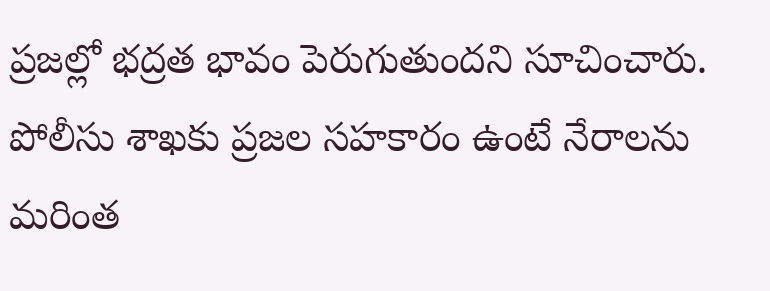ప్రజల్లో భద్రత భావం పెరుగుతుందని సూచించారు. పోలీసు శాఖకు ప్రజల సహకారం ఉంటే నేరాలను మరింత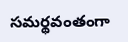సమర్థవంతంగా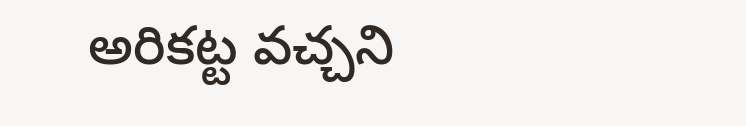అరికట్ట వచ్చని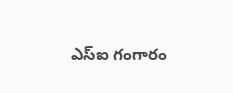ఎస్ఐ గంగారం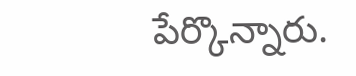పేర్కొన్నారు.